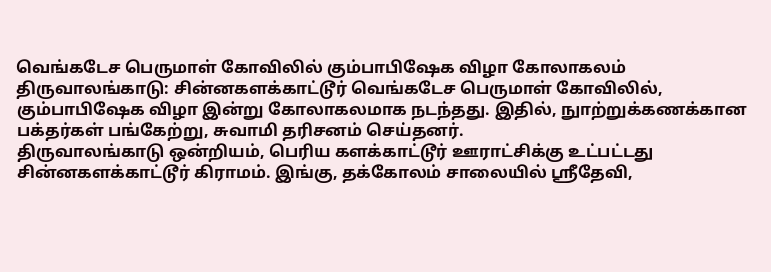வெங்கடேச பெருமாள் கோவிலில் கும்பாபிஷேக விழா கோலாகலம்
திருவாலங்காடு: சின்னகளக்காட்டூர் வெங்கடேச பெருமாள் கோவிலில், கும்பாபிஷேக விழா இன்று கோலாகலமாக நடந்தது. இதில், நுாற்றுக்கணக்கான பக்தர்கள் பங்கேற்று, சுவாமி தரிசனம் செய்தனர்.
திருவாலங்காடு ஒன்றியம், பெரிய களக்காட்டூர் ஊராட்சிக்கு உட்பட்டது சின்னகளக்காட்டூர் கிராமம். இங்கு, தக்கோலம் சாலையில் ஸ்ரீதேவி,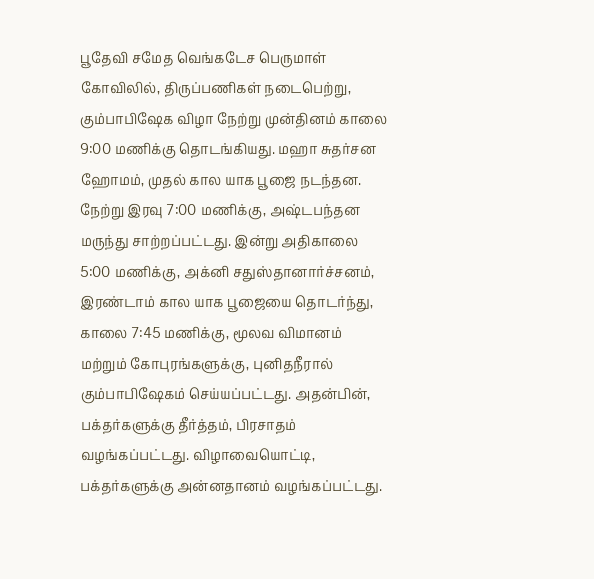பூதேவி சமேத வெங்கடேச பெருமாள் கோவிலில், திருப்பணிகள் நடைபெற்று, கும்பாபிஷேக விழா நேற்று முன்தினம் காலை 9:00 மணிக்கு தொடங்கியது. மஹா சுதர்சன ஹோமம், முதல் கால யாக பூஜை நடந்தன. நேற்று இரவு 7:00 மணிக்கு, அஷ்டபந்தன மருந்து சாற்றப்பட்டது. இன்று அதிகாலை 5:00 மணிக்கு, அக்னி சதுஸ்தானார்ச்சனம், இரண்டாம் கால யாக பூஜையை தொடர்ந்து, காலை 7:45 மணிக்கு, மூலவ விமானம் மற்றும் கோபுரங்களுக்கு, புனிதநீரால் கும்பாபிஷேகம் செய்யப்பட்டது. அதன்பின், பக்தர்களுக்கு தீர்த்தம், பிரசாதம் வழங்கப்பட்டது. விழாவையொட்டி, பக்தர்களுக்கு அன்னதானம் வழங்கப்பட்டது.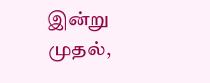இன்று முதல்,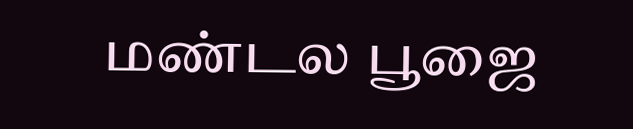மண்டல பூஜை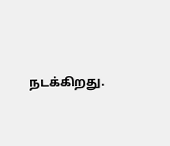நடக்கிறது.